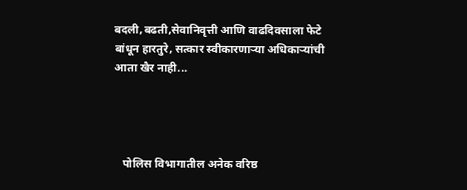बदली,बढती,सेवानिवृत्ती आणि वाढदिवसाला फेटे बांधून हारतुरे, सत्कार स्वीकारणाऱ्या अधिकाऱ्यांची आता खैर नाही...




   पोलिस विभागातील अनेक वरिष्ठ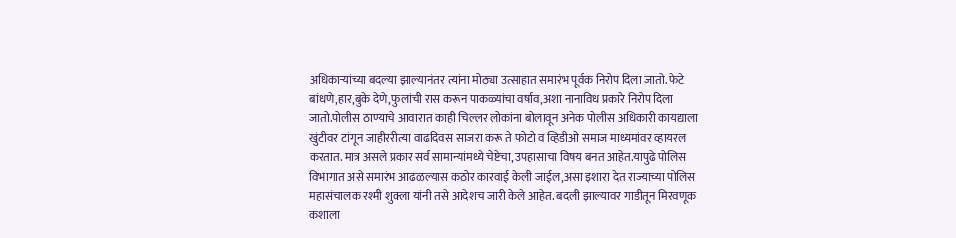अधिकाऱ्यांच्या बदल्या झाल्यानंतर त्यांना मोठ्या उत्साहात समारंभ पूर्वक निरोप दिला जातो. फेटे बांधणे,हार,बुके देणे,फुलांची रास करून पाकळ्यांचा वर्षाव,अशा नानाविध प्रकारे निरोप दिला जातो.पोलीस ठाण्याचे आवारात काही चिल्लर लोकांना बोलावून अनेक पोलीस अधिकारी कायद्याला खुंटीवर टांगून जाहीररीत्या वाढदिवस साजरा करू ते फोटो व व्हिडीओ समाज माध्यमांवर व्हायरल करतात. मात्र असले प्रकार सर्व सामान्यांमध्ये चेष्टेचा,उपहासाचा विषय बनत आहेत.यापुढे पोलिस विभागात असे समारंभ आढळल्यास कठोर कारवाई केली जाईल,असा इशारा देत राज्याच्या पोलिस महासंचालक रश्मी शुक्ला यांनी तसे आदेशच जारी केले आहेत. बदली झाल्यावर गाडीतून मिरवणूक कशाला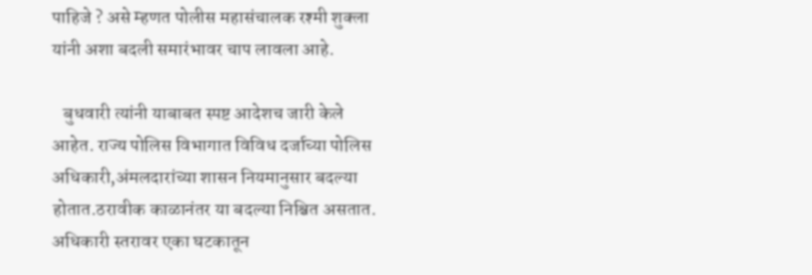पाहिजे ? असे म्हणत पोलीस महासंचालक रश्मी शुक्ला यांनी अशा बदली समारंभावर चाप लावला आहे.

   बुधवारी त्यांनी याबाबत स्पष्ट आदेशच जारी केले आहेत. राज्य पोलिस विभागात विविध दर्जाच्या पोलिस अधिकारी,अंमलदारांच्या शासन नियमानुसार बदल्या होतात.ठरावीक काळानंतर या बदल्या निश्चित असतात.
अधिकारी स्तरावर एका घटकातून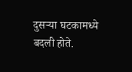दुसऱ्या घटकामध्ये बदली होते.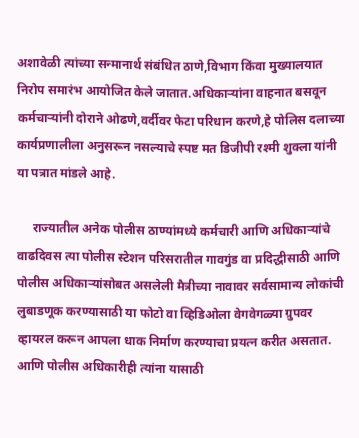अशावेळी त्यांच्या सन्मानार्थ संबंधित ठाणे,विभाग किंवा मुख्यालयात निरोप समारंभ आयोजित केले जातात.अधिकाऱ्यांना वाहनात बसवून कर्मचाऱ्यांनी दोराने ओढणे,वर्दीवर फेटा परिधान करणे,हे पोलिस दलाच्या कार्यप्रणालीला अनुसरून नसल्याचे स्पष्ट मत डिजीपी रश्मी शुक्ला यांनी या पत्रात मांडले आहे.

     राज्यातील अनेक पोलीस ठाण्यांमध्ये कर्मचारी आणि अधिकाऱ्यांचे वाढदिवस त्या पोलीस स्टेशन परिसरातील गावगुंड वा प्रदिद्धीसाठी आणि पोलीस अधिकाऱ्यांसोबत असलेली मैत्रीच्या नावावर सर्वसामान्य लोकांची लुबाडणूक करण्यासाठी या फोटो वा व्हिडिओला वेगवेगळ्या ग्रुपवर व्हायरल करून आपला धाक निर्माण करण्याचा प्रयत्न करीत असतात. आणि पोलीस अधिकारीही त्यांना यासाठी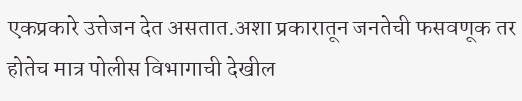एकप्रकारे उत्तेजन देत असतात.अशा प्रकारातून जनतेची फसवणूक तर होतेच मात्र पोलीस विभागाची देखील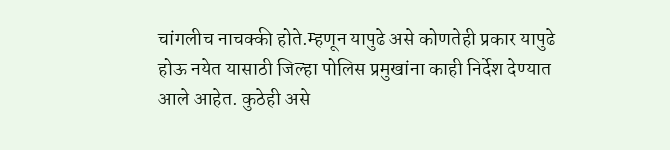चांगलीच नाचक्की होते.म्हणून यापुढे असे कोणतेही प्रकार यापुढे होऊ नयेत यासाठी जिल्हा पोलिस प्रमुखांना काही निर्देश देण्यात आले आहेत. कुठेही असे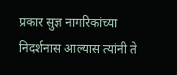प्रकार सुज्ञ नागरिकांच्या निदर्शनास आल्यास त्यांनी ते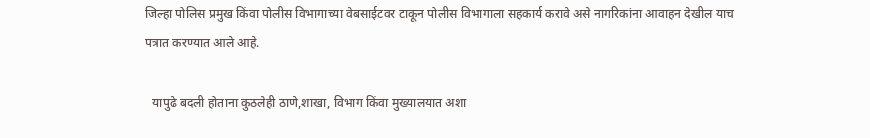जिल्हा पोलिस प्रमुख किंवा पोलीस विभागाच्या वेबसाईटवर टाकून पोलीस विभागाला सहकार्य करावे असे नागरिकांना आवाहन देखील याच पत्रात करण्यात आले आहे.

  यापुढे बदली होताना कुठलेही ठाणे,शाखा, विभाग किंवा मुख्यालयात अशा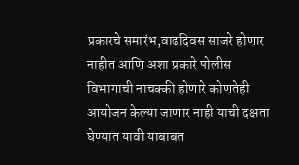प्रकारचे समारंभ,वाढदिवस साजरे होणार नाहीत आणि अशा प्रकारे पोलीस विभागाची नाचक्की होणारे कोणतेही आयोजन केल्या जाणार नाही याची दक्षता घेण्यात यावी याबाबत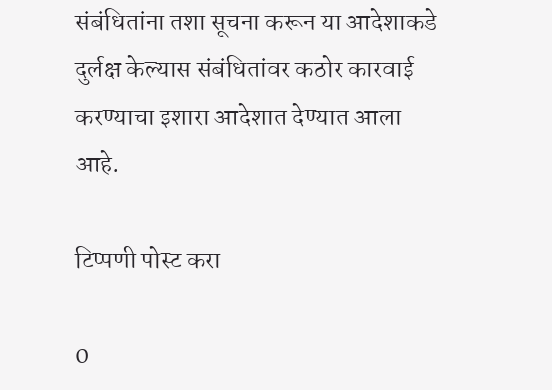संबंधितांना तशा सूचना करून या आदेशाकडे दुर्लक्ष केल्यास संबंधितांवर कठोर कारवाई करण्याचा इशारा आदेशात देण्यात आला आहे.

टिप्पणी पोस्ट करा

0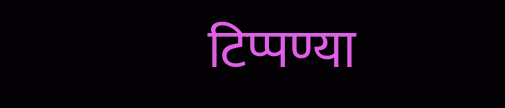टिप्पण्या